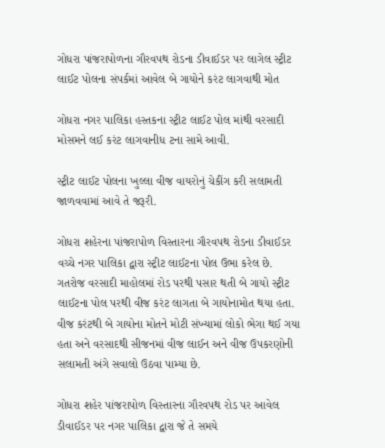ગોધરા પાંજરાપોળના ગૌરવપથ રોડના ડીવાઈડર પર લાગેલ સ્ટ્રીટ લાઈટ પોલના સંપર્કમાં આવેલ બે ગાયોને કરંટ લાગવાથી મોત

ગોધરા નગર પાલિકા હસ્તકના સ્ટ્રીટ લાઈટ પોલ માંથી વરસાદી મોસમને લઈ કરંટ લાગવાનીધ ટના સામે આવી.

સ્ટ્રીટ લાઈટ પોલના ખુલ્લા વીજ વાયરોનું ચેકીંગ કરી સલામતી જાળવવામાં આવે તે જરૂરી.

ગોધરા શહેરના પાંજરાપોળ વિસ્તારના ગૌરવપથ રોડના ડીવાઈડર વચ્ચે નગર પાલિકા દ્વારા સ્ટ્રીટ લાઈટના પોલ ઉભા કરેલ છે. ગતરોજ વરસાદી માહોલમાં રોડ પરથી પસાર થતી બે ગાયો સ્ટ્રીટ લાઈટના પોલ પરથી વીજ કરંટ લાગતા બે ગાયોનામોત થયા હતા. વીજ કરંટથી બે ગાયોના મોતને મોટી સંખ્યામાં લોકો ભેગા થઈ ગયા હતા અને વરસાદથી સીજનમાં વીજ લાઈન અને વીજ ઉપકરણોની સલામતી અંગે સવાલો ઉઠવા પામ્યા છે.

ગોધરા શહેર પાંજરાપોળ વિસ્તારના ગૌરવપથ રોડ પર આવેલ ડીવાઈડર પર નગર પાલિકા દ્વારા જે તે સમયે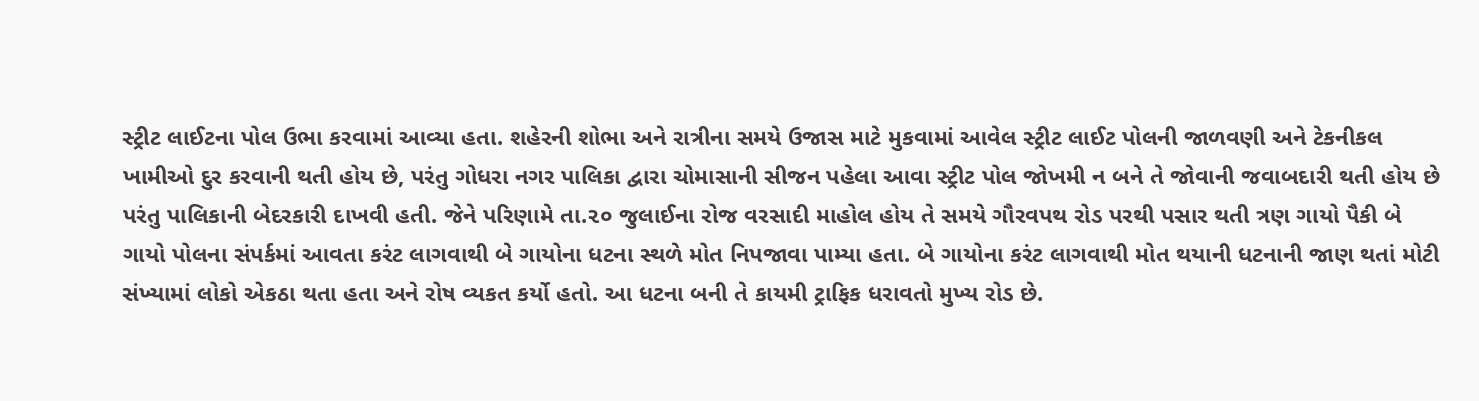સ્ટ્રીટ લાઈટના પોલ ઉભા કરવામાં આવ્યા હતા. શહેરની શોભા અને રાત્રીના સમયે ઉજાસ માટે મુકવામાં આવેલ સ્ટ્રીટ લાઈટ પોલની જાળવણી અને ટેકનીકલ ખામીઓ દુર કરવાની થતી હોય છે, પરંતુ ગોધરા નગર પાલિકા દ્વારા ચોમાસાની સીજન પહેલા આવા સ્ટ્રીટ પોલ જોખમી ન બને તે જોવાની જવાબદારી થતી હોય છે પરંતુ પાલિકાની બેદરકારી દાખવી હતી. જેને પરિણામે તા.૨૦ જુલાઈના રોજ વરસાદી માહોલ હોય તે સમયે ગૌરવપથ રોડ પરથી પસાર થતી ત્રણ ગાયો પૈકી બે ગાયો પોલના સંપર્કમાં આવતા કરંટ લાગવાથી બે ગાયોના ધટના સ્થળે મોત નિપજાવા પામ્યા હતા. બે ગાયોના કરંટ લાગવાથી મોત થયાની ધટનાની જાણ થતાં મોટી સંખ્યામાં લોકો એકઠા થતા હતા અને રોષ વ્યકત કર્યો હતો. આ ધટના બની તે કાયમી ટ્રાફિક ધરાવતો મુખ્ય રોડ છે.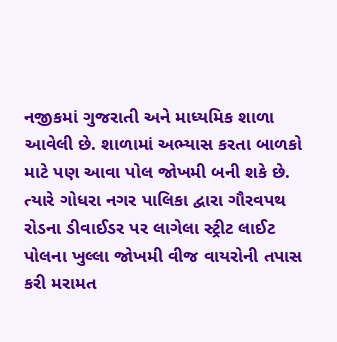નજીકમાં ગુજરાતી અને માધ્યમિક શાળા આવેલી છે. શાળામાં અભ્યાસ કરતા બાળકો માટે પણ આવા પોલ જોખમી બની શકે છે. ત્યારે ગોધરા નગર પાલિકા દ્વારા ગૌરવપથ રોડના ડીવાઈડર પર લાગેલા સ્ટ્રીટ લાઈટ પોલના ખુલ્લા જોખમી વીજ વાયરોની તપાસ કરી મરામત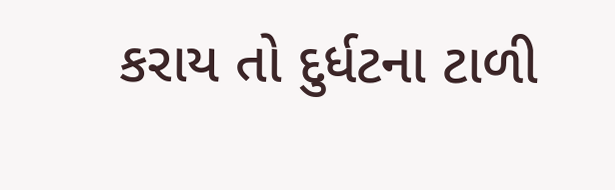કરાય તો દુર્ધટના ટાળી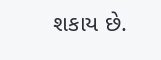શકાય છે.